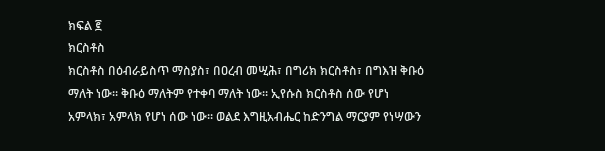ክፍል ፪
ክርስቶስ
ክርስቶስ በዕብራይስጥ ማስያስ፣ በዐረብ መሢሕ፣ በግሪክ ክርስቶስ፣ በግእዝ ቅቡዕ ማለት ነው። ቅቡዕ ማለትም የተቀባ ማለት ነው። ኢየሱስ ክርስቶስ ሰው የሆነ አምላክ፣ አምላክ የሆነ ሰው ነው። ወልደ እግዚአብሔር ከድንግል ማርያም የነሣውን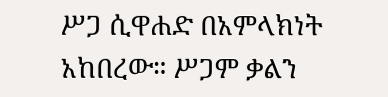ሥጋ ሲዋሐድ በአምላክነት አከበረው። ሥጋም ቃልን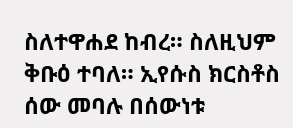ስለተዋሐደ ከብረ። ስለዚህም ቅቡዕ ተባለ። ኢየሱስ ክርስቶስ ሰው መባሉ በሰውነቱ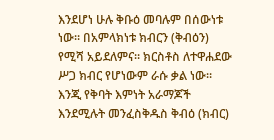እንደሆነ ሁሉ ቅቡዕ መባሉም በሰውነቱ ነው። በአምላክነቱ ክብርን (ቅብዕን) የሚሻ አይደለምና። ክርስቶስ ለተዋሐደው ሥጋ ክብር የሆነውም ራሱ ቃል ነው። እንጂ የቅባት እምነት አራማጆች እንደሚሉት መንፈስቅዱስ ቅብዕ (ክብር)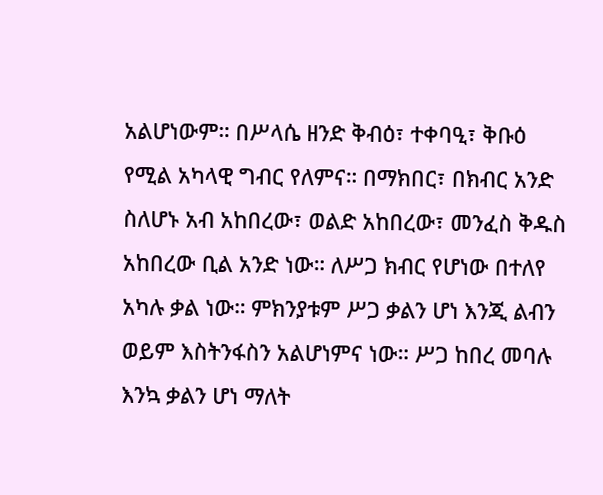አልሆነውም። በሥላሴ ዘንድ ቅብዕ፣ ተቀባዒ፣ ቅቡዕ የሚል አካላዊ ግብር የለምና። በማክበር፣ በክብር አንድ ስለሆኑ አብ አከበረው፣ ወልድ አከበረው፣ መንፈስ ቅዱስ አከበረው ቢል አንድ ነው። ለሥጋ ክብር የሆነው በተለየ አካሉ ቃል ነው። ምክንያቱም ሥጋ ቃልን ሆነ እንጂ ልብን ወይም እስትንፋስን አልሆነምና ነው። ሥጋ ከበረ መባሉ እንኳ ቃልን ሆነ ማለት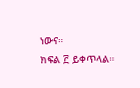ነውና።
ክፍል ፫ ይቀጥላል።